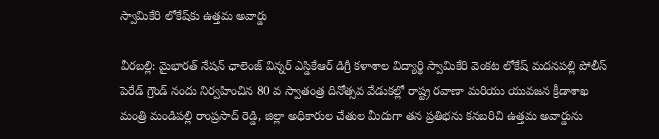స్వామికేరి లోకేష్‌కు ఉత్తమ అవార్డు

వీరబల్లి: మైభారత్ నేషన్ ఛాలెంజ్ విన్నర్ ఎస్డికేఆర్ డిగ్రీ కళాశాల విద్యార్థి స్వామికేరి వెంకట లోకేష్ మదనపల్లి పోలీస్ పెరేడ్ గ్రౌండ్ నందు నిర్వహించిన 80 వ స్వాతంత్ర దినోత్సవ వేడుకల్లో రాష్ట్ర రవాణా మరియు యువజన క్రీడాశాఖ మంత్రి మండిపల్లి రాంప్రసాద్ రెడ్డి, జిల్లా అధికారుల చేతుల మీదుగా తన ప్రతిభను కనబరిచి ఉత్తమ అవార్డును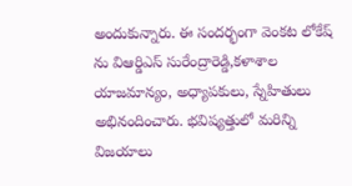అందుకున్నారు. ఈ సందర్భంగా వెంకట లోకేష్ ను విఆర్డిఎస్ సురేంద్రారెడ్డి,కళాశాల యాజమాన్యం, అధ్యాపకులు, స్నేహితులు అభినందించారు. భవిష్యత్తులో మరిన్ని విజయాలు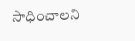సాధించాలని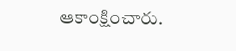ఆకాంక్షించారు.